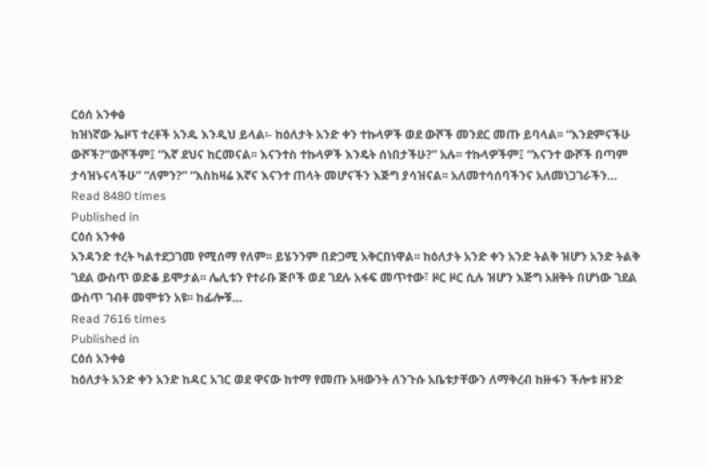ርዕሰ አንቀፅ
ከዝነኛው ኤዞፕ ተረቶች አንዱ እንዲህ ይላል፡- ከዕለታት አንድ ቀን ተኩላዎች ወደ ውሾች መንደር መጡ ይባላል፡፡ “እንደምናችሁ ውሾች?”ውሾችም፤ “እኛ ደህና ከርመናል፡፡ እናንተስ ተኩላዎች እንዴት ሰነበታችሁ?” አሉ፡፡ ተኩላዎችም፤ “እናንተ ውሾች በጣም ታሳዝኑናላችሁ” “ለምን?” “እስከዛሬ እኛና እናንተ ጠላት መሆናችን እጅግ ያሳዝናል፡፡ አለመተሳሰባችንና አለመነጋገራችን…
Read 8480 times
Published in
ርዕሰ አንቀፅ
አንዳንድ ተረት ካልተደጋገመ የሚሰማ የለም፡፡ ይሄንንም በድጋሚ አቅርበነዋል፡፡ ከዕለታት አንድ ቀን አንድ ትልቅ ዝሆን አንድ ትልቅ ገደል ውስጥ ወድቆ ይሞታል፡፡ ሌሊቱን የተራቡ ጅቦች ወደ ገደሉ አፋፍ መጥተው፣ ዞር ዞር ሲሉ ዝሆን እጅግ አዘቅት በሆነው ገደል ውስጥ ገብቶ መሞቱን አዩ፡፡ ከፊሎቹ…
Read 7616 times
Published in
ርዕሰ አንቀፅ
ከዕለታት አንድ ቀን አንድ ከዳር አገር ወደ ዋናው ከተማ የመጡ አዛውንት ለንጉሱ አቤቱታቸውን ለማቅረብ ከዙፋን ችሎቱ ዘንድ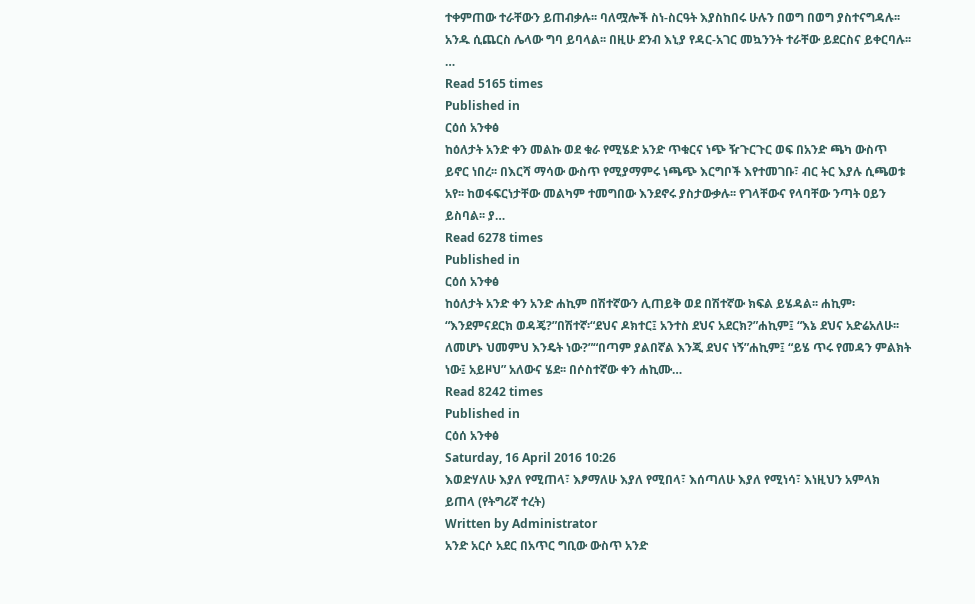ተቀምጠው ተራቸውን ይጠብቃሉ፡፡ ባለሟሎች ስነ-ስርዓት እያስከበሩ ሁሉን በወግ በወግ ያስተናግዳሉ፡፡ አንዱ ሲጨርስ ሌላው ግባ ይባላል፡፡ በዚሁ ደንብ እኒያ የዳር-አገር መኳንንት ተራቸው ይደርስና ይቀርባሉ፡፡…
Read 5165 times
Published in
ርዕሰ አንቀፅ
ከዕለታት አንድ ቀን መልኩ ወደ ቁራ የሚሄድ አንድ ጥቁርና ነጭ ዥጉርጉር ወፍ በአንድ ጫካ ውስጥ ይኖር ነበረ፡፡ በእርሻ ማሳው ውስጥ የሚያማምሩ ነጫጭ እርግቦች እየተመገቡ፣ ብር ትር እያሉ ሲጫወቱ አየ፡፡ ከወፋፍርነታቸው መልካም ተመግበው እንደኖሩ ያስታውቃሉ፡፡ የገላቸውና የላባቸው ንጣት ዐይን ይስባል፡፡ ያ…
Read 6278 times
Published in
ርዕሰ አንቀፅ
ከዕለታት አንድ ቀን አንድ ሐኪም በሽተኛውን ሊጠይቅ ወደ በሽተኛው ክፍል ይሄዳል፡፡ ሐኪም፡ “እንደምናደርክ ወዳጄ?”በሽተኛ፡“ደህና ዶክተር፤ አንተስ ደህና አደርክ?”ሐኪም፤ “እኔ ደህና አድሬአለሁ፡፡ ለመሆኑ ህመምህ እንዴት ነው?”“በጣም ያልበኛል እንጂ ደህና ነኝ”ሐኪም፤ “ይሄ ጥሩ የመዳን ምልክት ነው፤ አይዞህ” አለውና ሄደ፡፡ በሶስተኛው ቀን ሐኪሙ…
Read 8242 times
Published in
ርዕሰ አንቀፅ
Saturday, 16 April 2016 10:26
እወድሃለሁ እያለ የሚጠላ፣ እፆማለሁ እያለ የሚበላ፣ እሰጣለሁ እያለ የሚነሳ፣ እነዚህን አምላክ ይጠላ (የትግሪኛ ተረት)
Written by Administrator
አንድ አርሶ አደር በአጥር ግቢው ውስጥ አንድ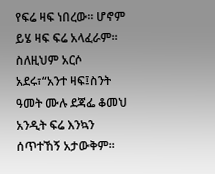የፍሬ ዛፍ ነበረው፡፡ ሆኖም ይሄ ዛፍ ፍሬ አላፈራም፡፡ ስለዚህም አርሶ አደሩ፣“አንተ ዛፍ፤ስንት ዓመት ሙሉ ደጃፌ ቆመህ አንዲት ፍሬ እንኳን ሰጥተኸኝ አታውቅም፡፡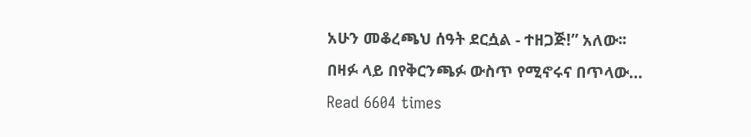አሁን መቆረጫህ ሰዓት ደርሷል - ተዘጋጅ!” አለው፡፡በዛፉ ላይ በየቅርንጫፉ ውስጥ የሚኖሩና በጥላው…
Read 6604 times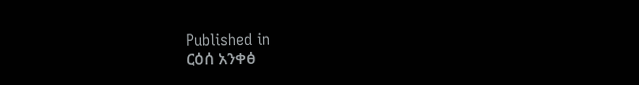Published in
ርዕሰ አንቀፅ